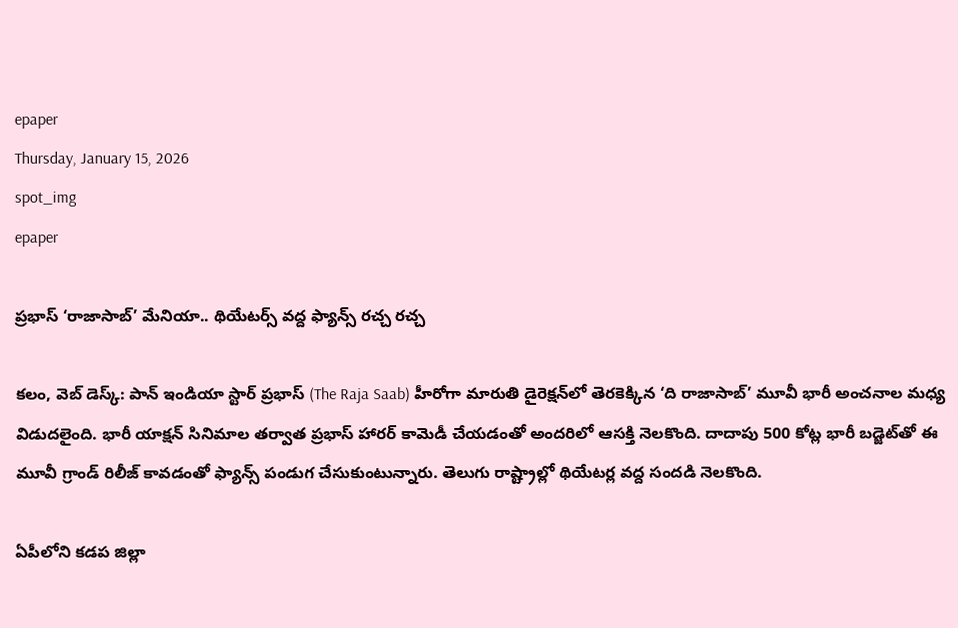epaper
Thursday, January 15, 2026
spot_img
epaper

ప్రభాస్ ‘రాజాసాబ్’ మేనియా.. థియేటర్స్ వద్ద ఫ్యాన్స్ రచ్చ రచ్చ

కలం, వెబ్ డెస్క్: పాన్ ఇండియా స్టార్ ప్రభాస్ (The Raja Saab) హీరోగా మారుతి డైరెక్షన్‌లో తెరకెక్కిన ‘ది రాజాసాబ్’ మూవీ భారీ అంచనాల మధ్య విడుదలైంది. భారీ యాక్షన్ సినిమాల తర్వాత ప్రభాస్ హారర్ కామెడీ చేయడంతో అందరిలో ఆసక్తి నెలకొంది. దాదాపు 500 కోట్ల భారీ బడ్జెట్‌తో ఈ మూవీ గ్రాండ్ రిలీజ్ కావడంతో ఫ్యాన్స్ పండుగ చేసుకుంటున్నారు. తెలుగు రాష్ట్రాల్లో థియేటర్ల వద్ద సందడి నెలకొంది.

ఏపీలోని కడప జిల్లా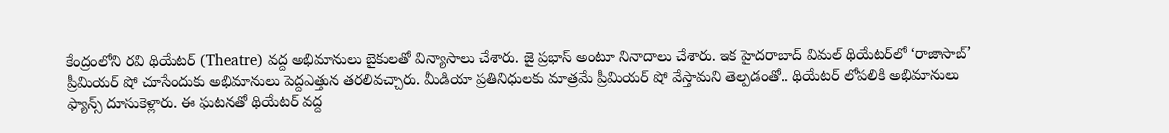కేంద్రంలోని రవి థియేటర్ (Theatre) వద్ద అభిమానులు బైకులతో విన్యాసాలు చేశారు. జై ప్రభాస్ అంటూ నినాదాలు చేశారు. ఇక హైదరాబాద్ విమల్ థియేటర్‌లో ‘రాజాసాబ్’ ప్రీమియర్ షో చూసేందుకు అభిమానులు పెద్దఎత్తున తరలివచ్చారు. మీడియా ప్రతినిధులకు మాత్రమే ప్రీమియర్ షో వేస్తామని తెల్పడంతో.. థియేటర్ లోపలికి అభిమానులు ఫ్యాన్స్ దూసుకెళ్లారు. ఈ ఘటనతో థియేటర్ వద్ద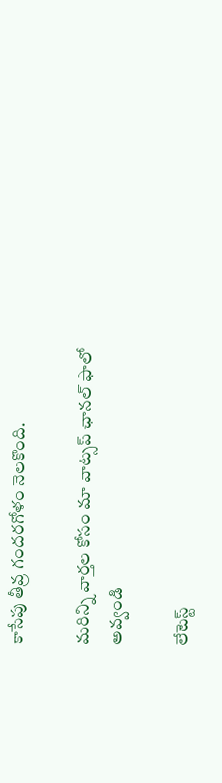కాసేపు తీవ్ర గందరగోళం నెలకొంది.

మ‌రిన్ని వార్త‌ల కోసం మా వాట్స‌ప్ ఛాన‌ల్ ఫాలో అవ్వండి

లేటెస్ట్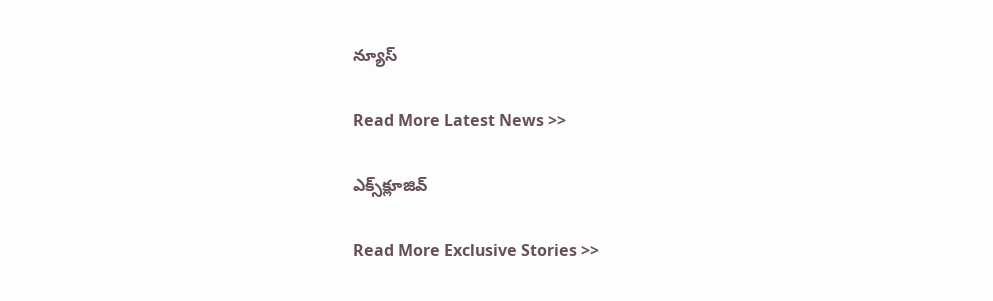న్యూస్‌

Read More Latest News >>

ఎక్స్‌క్లూజివ్‌

Read More Exclusive Stories >>